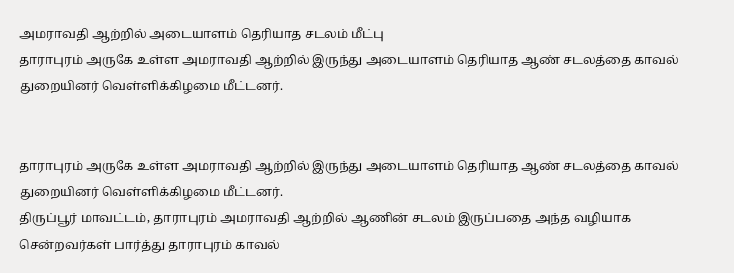அமராவதி ஆற்றில் அடையாளம் தெரியாத சடலம் மீட்பு
தாராபுரம் அருகே உள்ள அமராவதி ஆற்றில் இருந்து அடையாளம் தெரியாத ஆண் சடலத்தை காவல் துறையினர் வெள்ளிக்கிழமை மீட்டனர்.


தாராபுரம் அருகே உள்ள அமராவதி ஆற்றில் இருந்து அடையாளம் தெரியாத ஆண் சடலத்தை காவல் துறையினர் வெள்ளிக்கிழமை மீட்டனர்.
திருப்பூர் மாவட்டம், தாராபுரம் அமராவதி ஆற்றில் ஆணின் சடலம் இருப்பதை அந்த வழியாக சென்றவர்கள் பார்த்து தாராபுரம் காவல்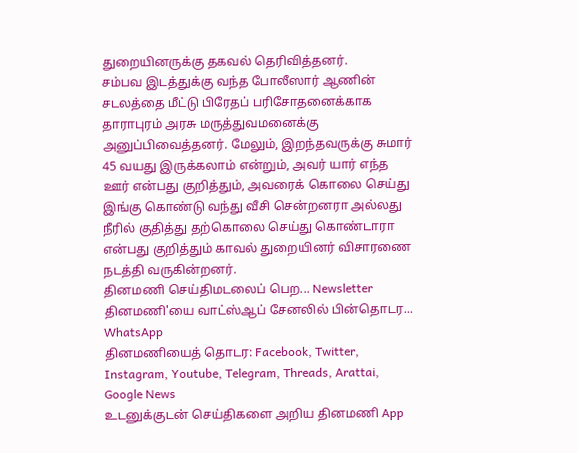துறையினருக்கு தகவல் தெரிவித்தனர்.
சம்பவ இடத்துக்கு வந்த போலீஸார் ஆணின் சடலத்தை மீட்டு பிரேதப் பரிசோதனைக்காக தாராபுரம் அரசு மருத்துவமனைக்கு அனுப்பிவைத்தனர். மேலும், இறந்தவருக்கு சுமார் 45 வயது இருக்கலாம் என்றும், அவர் யார் எந்த ஊர் என்பது குறித்தும், அவரைக் கொலை செய்து இங்கு கொண்டு வந்து வீசி சென்றனரா அல்லது நீரில் குதித்து தற்கொலை செய்து கொண்டாரா என்பது குறித்தும் காவல் துறையினர் விசாரணை நடத்தி வருகின்றனர்.
தினமணி செய்திமடலைப் பெற... Newsletter
தினமணி'யை வாட்ஸ்ஆப் சேனலில் பின்தொடர... WhatsApp
தினமணியைத் தொடர: Facebook, Twitter, Instagram, Youtube, Telegram, Threads, Arattai, Google News
உடனுக்குடன் செய்திகளை அறிய தினமணி App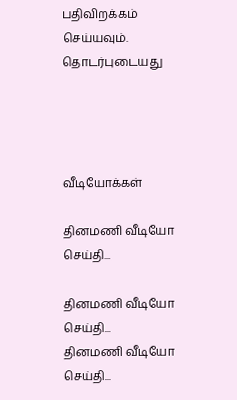பதிவிறக்கம் செய்யவும்.
தொடர்புடையது




வீடியோக்கள்

தினமணி வீடியோ செய்தி...

தினமணி வீடியோ செய்தி...
தினமணி வீடியோ செய்தி...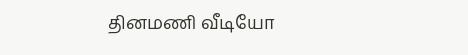தினமணி வீடியோ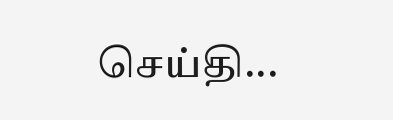செய்தி...